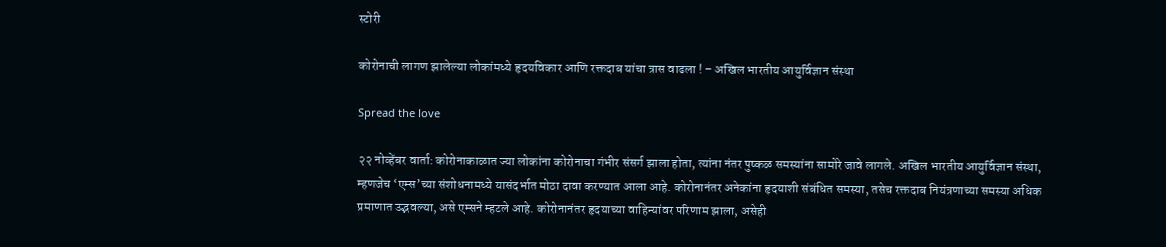स्टोरी

कोरोनाची लागण झालेल्या लोकांमध्ये हृदयविकार आणि रक्तदाब यांचा त्रास वाढला ! – अखिल भारतीय आयुर्विज्ञान संस्था

Spread the love

२२ नोव्हेंबर वार्ता: कोरोनाकाळात ज्या लोकांना कोरोनाचा गंभीर संसर्ग झाला होता, त्यांना नंतर पुष्कळ समस्यांना सामोरे जावे लागले. अखिल भारतीय आयुर्विज्ञान संस्था, म्हणजेच ‘एम्स’च्या संशोधनामध्ये यासंदर्भात मोठा दावा करण्यात आला आहे. कोरोनानंतर अनेकांना हृदयाशी संबंधित समस्या, तसेच रक्तदाब नियंत्रणाच्या समस्या अधिक प्रमाणात उद्भवल्या, असे एम्सने म्हटले आहे. कोरोनानंतर हृदयाच्या वाहिन्यांवर परिणाम झाला, असेही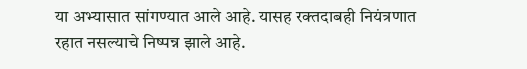या अभ्यासात सांगण्यात आले आहे. यासह रक्तदाबही नियंत्रणात रहात नसल्याचे निष्पन्न झाले आहे.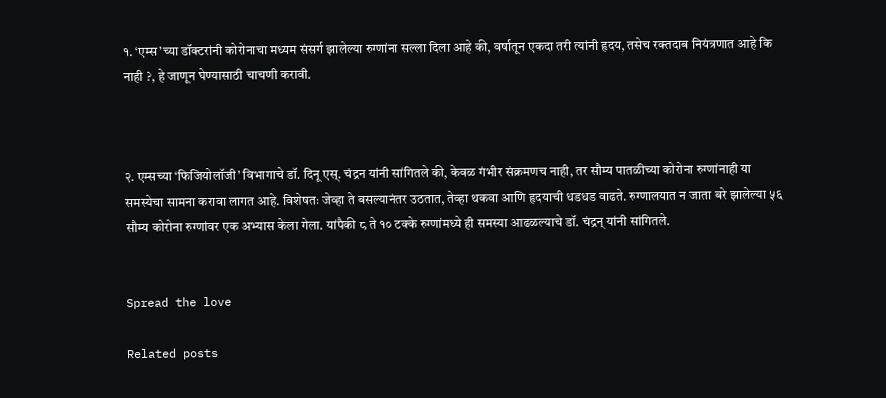१. ‘एम्स’च्या डॉक्टरांनी कोरोनाचा मध्यम संसर्ग झालेल्या रुग्णांना सल्ला दिला आहे की, वर्षातून एकदा तरी त्यांनी हृदय, तसेच रक्तदाब नियंत्रणात आहे कि नाही ?, हे जाणून घेण्यासाठी चाचणी करावी.



२. एम्सच्या ‘फिजियोलॉजी’ विभागाचे डॉ. दिनू एस्. चंद्रन यांनी सांगितले की, केवळ गंभीर संक्रमणच नाही, तर सौम्य पातळीच्या कोरोना रुग्णांनाही या समस्येचा सामना करावा लागत आहे. विशेषतः जेव्हा ते बसल्यानंतर उठतात, तेव्हा थकवा आणि हृदयाची धडधड वाढते. रुग्णालयात न जाता बरे झालेल्या ५६ सौम्य कोरोना रुग्णांवर एक अभ्यास केला गेला. यांपैकी ८ ते १० टक्के रुग्णांमध्ये ही समस्या आढळल्याचे डॉ. चंद्रन् यांनी सांगितले.


Spread the love

Related posts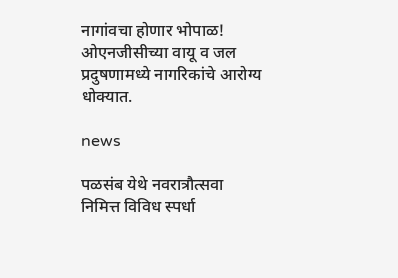नागांवचा होणार भोपाळ! ओएनजीसीच्या वायू व जल प्रदुषणामध्ये नागरिकांचे आरोग्य धोक्यात.

news

पळसंब येथे नवरात्रौत्सवा निमित्त विविध स्पर्धा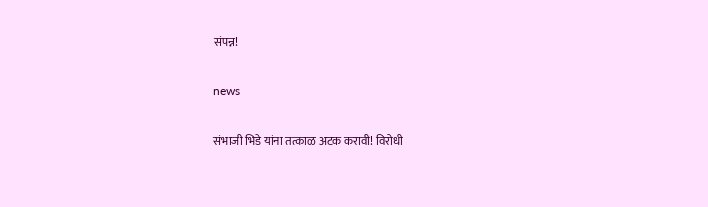संपन्न!

news

संभाजी भिडे यांना तत्काळ अटक करावी! विरोधी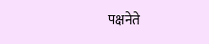पक्षनेते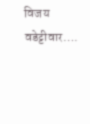विजय वडेट्टीवार….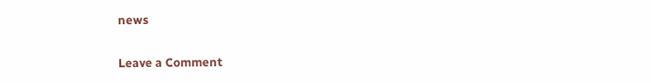news

Leave a Comment